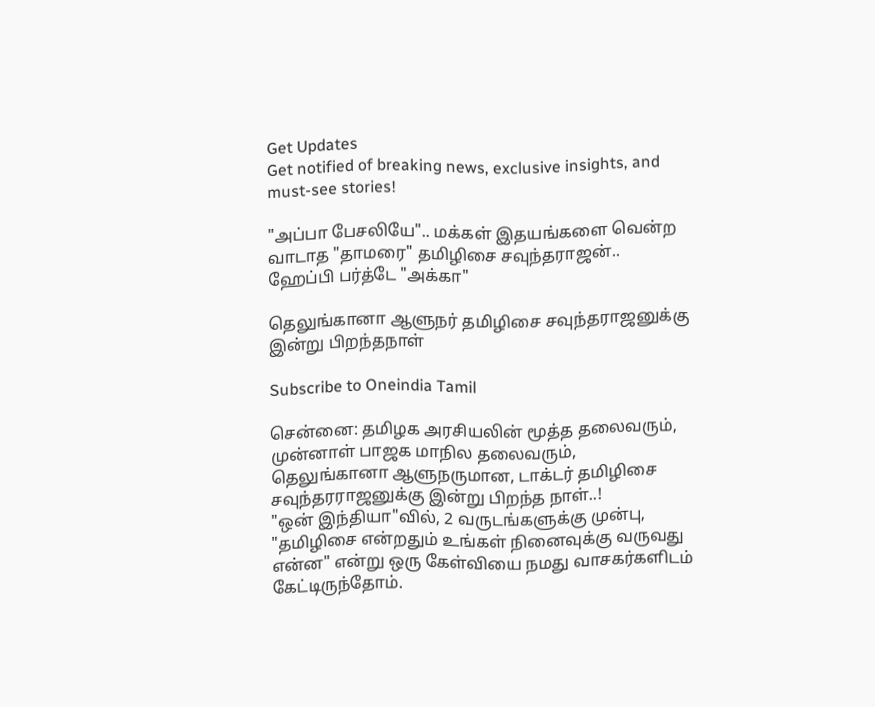Get Updates
Get notified of breaking news, exclusive insights, and must-see stories!

"அப்பா பேசலியே".. மக்கள் இதயங்களை வென்ற வாடாத "தாமரை" தமிழிசை சவுந்தராஜன்.. ஹேப்பி பர்த்டே "அக்கா"

தெலுங்கானா ஆளுநர் தமிழிசை சவுந்தராஜனுக்கு இன்று பிறந்தநாள்

Subscribe to Oneindia Tamil

சென்னை: தமிழக அரசியலின் மூத்த தலைவரும், முன்னாள் பாஜக மாநில தலைவரும், தெலுங்கானா ஆளுநருமான, டாக்டர் தமிழிசை சவுந்தரராஜனுக்கு இன்று பிறந்த நாள்..!
"ஒன் இந்தியா"வில், 2 வருடங்களுக்கு முன்பு, "தமிழிசை என்றதும் உங்கள் நினைவுக்கு வருவது என்ன" என்று ஒரு கேள்வியை நமது வாசகர்களிடம் கேட்டிருந்தோம்.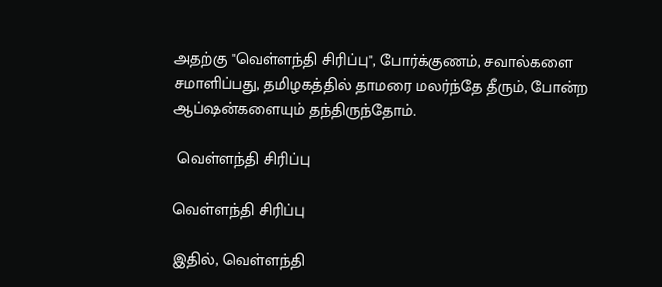அதற்கு "வெள்ளந்தி சிரிப்பு", போர்க்குணம், சவால்களை சமாளிப்பது, தமிழகத்தில் தாமரை மலர்ந்தே தீரும், போன்ற ஆப்ஷன்களையும் தந்திருந்தோம்.

 வெள்ளந்தி சிரிப்பு

வெள்ளந்தி சிரிப்பு

இதில், வெள்ளந்தி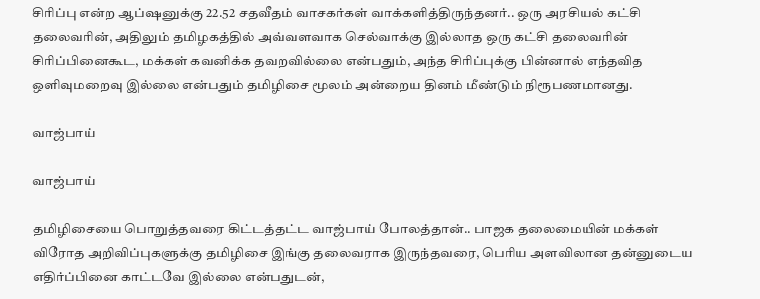சிரிப்பு என்ற ஆப்ஷனுக்கு 22.52 சதவீதம் வாசகர்கள் வாக்களித்திருந்தனர்.. ஒரு அரசியல் கட்சி தலைவரின், அதிலும் தமிழகத்தில் அவ்வளவாக செல்வாக்கு இல்லாத ஒரு கட்சி தலைவரின் சிரிப்பினைகூட, மக்கள் கவனிக்க தவறவில்லை என்பதும், அந்த சிரிப்புக்கு பின்னால் எந்தவித ஒளிவுமறைவு இல்லை என்பதும் தமிழிசை மூலம் அன்றைய தினம் மீண்டும் நிரூபணமானது.

வாஜ்பாய்

வாஜ்பாய்

தமிழிசையை பொறுத்தவரை கிட்டத்தட்ட வாஜ்பாய் போலத்தான்.. பாஜக தலைமையின் மக்கள் விரோத அறிவிப்புகளுக்கு தமிழிசை இங்கு தலைவராக இருந்தவரை, பெரிய அளவிலான தன்னுடைய எதிர்ப்பினை காட்டவே இல்லை என்பதுடன்,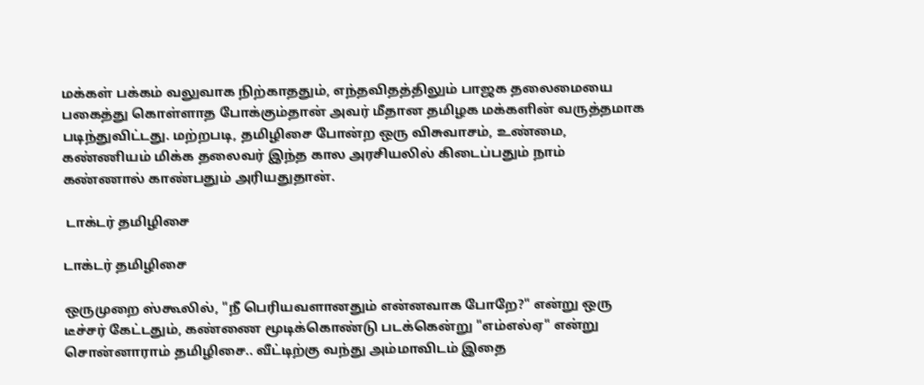மக்கள் பக்கம் வலுவாக நிற்காததும், எந்தவிதத்திலும் பாஜக தலைமையை பகைத்து கொள்ளாத போக்கும்தான் அவர் மீதான தமிழக மக்களின் வருத்தமாக படிந்துவிட்டது. மற்றபடி, தமிழிசை போன்ற ஒரு விசுவாசம், உண்மை, கண்ணியம் மிக்க தலைவர் இந்த கால அரசியலில் கிடைப்பதும் நாம் கண்ணால் காண்பதும் அரியதுதான்.

 டாக்டர் தமிழிசை

டாக்டர் தமிழிசை

ஒருமுறை ஸ்கூலில், "நீ பெரியவளானதும் என்னவாக போறே?" என்று ஒரு டீச்சர் கேட்டதும், கண்ணை மூடிக்கொண்டு படக்கென்று "எம்எல்ஏ" என்று சொன்னாராம் தமிழிசை.. வீட்டிற்கு வந்து அம்மாவிடம் இதை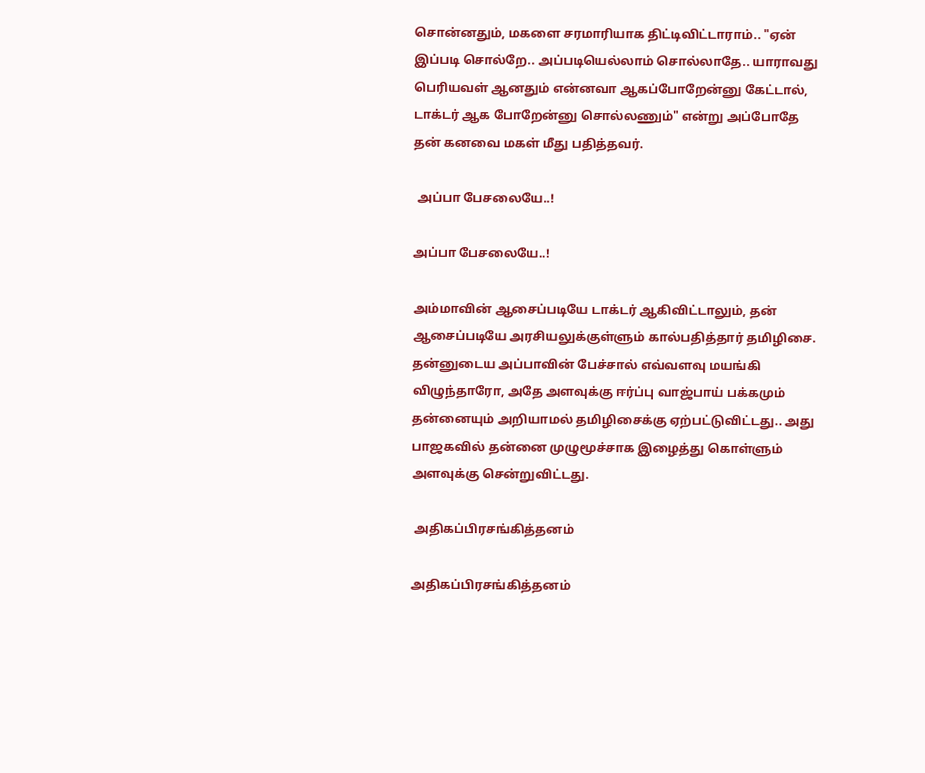சொன்னதும், மகளை சரமாரியாக திட்டிவிட்டாராம்.. "ஏன் இப்படி சொல்றே.. அப்படியெல்லாம் சொல்லாதே.. யாராவது பெரியவள் ஆனதும் என்னவா ஆகப்போறேன்னு கேட்டால், டாக்டர் ஆக போறேன்னு சொல்லணும்" என்று அப்போதே தன் கனவை மகள் மீது பதித்தவர்.

 அப்பா பேசலையே..!

அப்பா பேசலையே..!

அம்மாவின் ஆசைப்படியே டாக்டர் ஆகிவிட்டாலும், தன் ஆசைப்படியே அரசியலுக்குள்ளும் கால்பதித்தார் தமிழிசை. தன்னுடைய அப்பாவின் பேச்சால் எவ்வளவு மயங்கி விழுந்தாரோ, அதே அளவுக்கு ஈர்ப்பு வாஜ்பாய் பக்கமும் தன்னையும் அறியாமல் தமிழிசைக்கு ஏற்பட்டுவிட்டது.. அது பாஜகவில் தன்னை முழுமூச்சாக இழைத்து கொள்ளும் அளவுக்கு சென்றுவிட்டது.

 அதிகப்பிரசங்கித்தனம்

அதிகப்பிரசங்கித்தனம்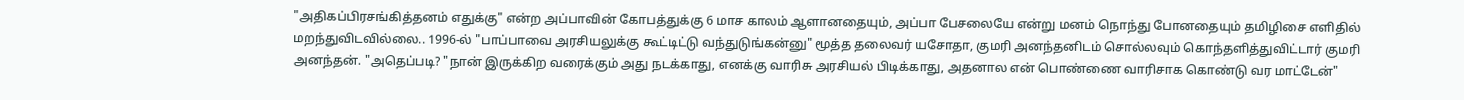"அதிகப்பிரசங்கித்தனம் எதுக்கு" என்ற அப்பாவின் கோபத்துக்கு 6 மாச காலம் ஆளானதையும், அப்பா பேசலையே என்று மனம் நொந்து போனதையும் தமிழிசை எளிதில் மறந்துவிடவில்லை.. 1996-ல் "பாப்பாவை அரசியலுக்கு கூட்டிட்டு வந்துடுங்கன்னு" மூத்த தலைவர் யசோதா, குமரி அனந்தனிடம் சொல்லவும் கொந்தளித்துவிட்டார் குமரி அனந்தன். "அதெப்படி? "நான் இருக்கிற வரைக்கும் அது நடக்காது, எனக்கு வாரிசு அரசியல் பிடிக்காது, அதனால என் பொண்ணை வாரிசாக கொண்டு வர மாட்டேன்"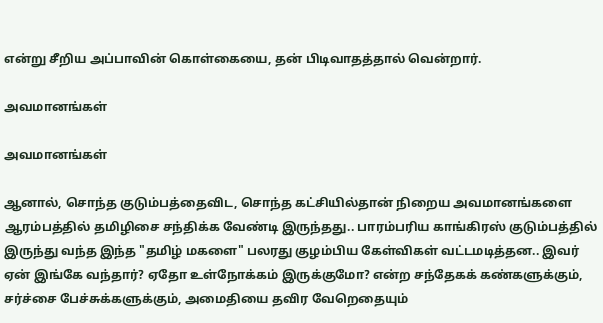என்று சீறிய அப்பாவின் கொள்கையை, தன் பிடிவாதத்தால் வென்றார்.

அவமானங்கள்

அவமானங்கள்

ஆனால், சொந்த குடும்பத்தைவிட, சொந்த கட்சியில்தான் நிறைய அவமானங்களை ஆரம்பத்தில் தமிழிசை சந்திக்க வேண்டி இருந்தது.. பாரம்பரிய காங்கிரஸ் குடும்பத்தில் இருந்து வந்த இந்த "தமிழ் மகளை" பலரது குழம்பிய கேள்விகள் வட்டமடித்தன.. இவர் ஏன் இங்கே வந்தார்? ஏதோ உள்நோக்கம் இருக்குமோ? என்ற சந்தேகக் கண்களுக்கும், சர்ச்சை பேச்சுக்களுக்கும், அமைதியை தவிர வேறெதையும்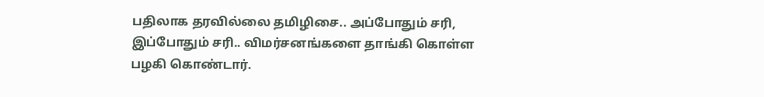பதிலாக தரவில்லை தமிழிசை.. அப்போதும் சரி, இப்போதும் சரி.. விமர்சனங்களை தாங்கி கொள்ள பழகி கொண்டார்.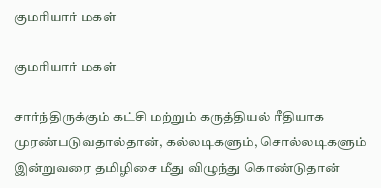குமரியார் மகள்

குமரியார் மகள்

சார்ந்திருக்கும் கட்சி மற்றும் கருத்தியல் ரீதியாக முரண்படுவதால்தான், கல்லடிகளும், சொல்லடிகளும் இன்றுவரை தமிழிசை மீது விழுந்து கொண்டுதான்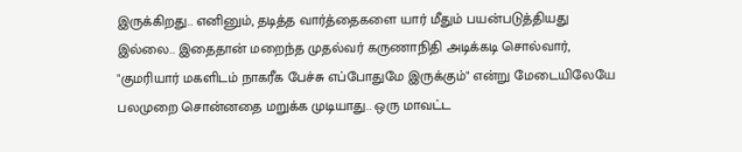இருக்கிறது.. எனினும், தடித்த வார்த்தைகளை யார் மீதும் பயன்படுத்தியது இல்லை.. இதைதான் மறைந்த முதல்வர் கருணாநிதி அடிக்கடி சொல்வார், "குமரியார் மகளிடம் நாகரீக பேச்சு எப்போதுமே இருக்கும்" என்று மேடையிலேயே பலமுறை சொன்னதை மறுக்க முடியாது.. ஒரு மாவட்ட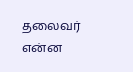தலைவர் என்ன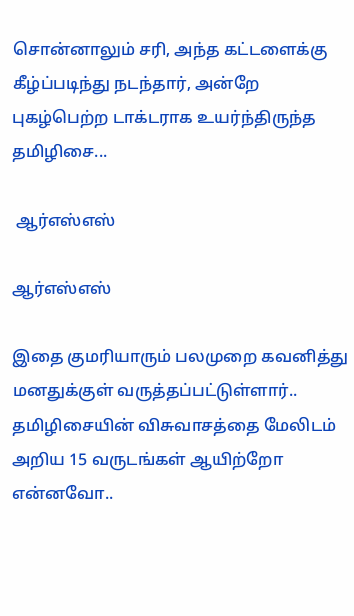சொன்னாலும் சரி, அந்த கட்டளைக்கு கீழ்ப்படிந்து நடந்தார், அன்றே புகழ்பெற்ற டாக்டராக உயர்ந்திருந்த தமிழிசை...

 ஆர்எஸ்எஸ்

ஆர்எஸ்எஸ்

இதை குமரியாரும் பலமுறை கவனித்து மனதுக்குள் வருத்தப்பட்டுள்ளார்.. தமிழிசையின் விசுவாசத்தை மேலிடம் அறிய 15 வருடங்கள் ஆயிற்றோ என்னவோ..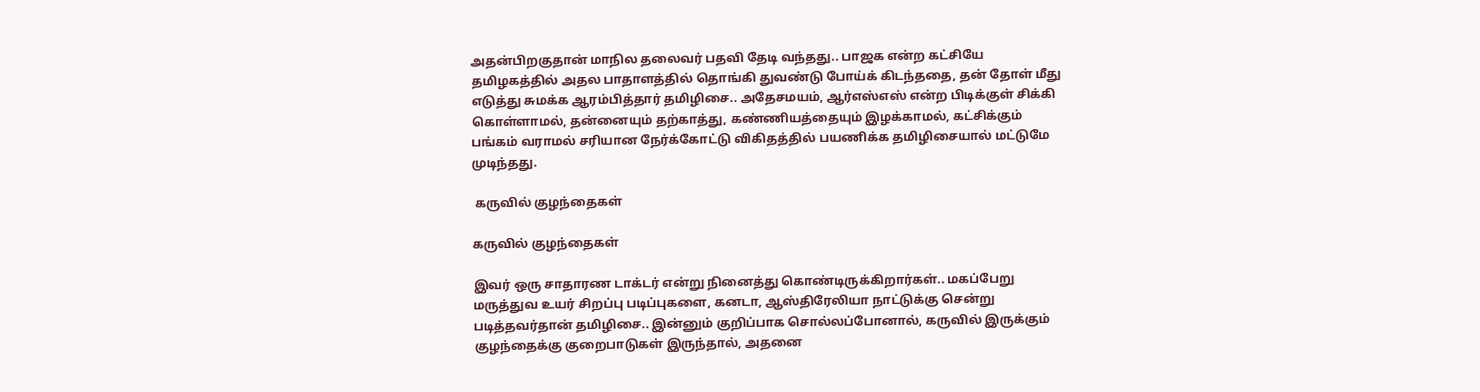அதன்பிறகுதான் மாநில தலைவர் பதவி தேடி வந்தது.. பாஜக என்ற கட்சியே தமிழகத்தில் அதல பாதாளத்தில் தொங்கி துவண்டு போய்க் கிடந்ததை, தன் தோள் மீது எடுத்து சுமக்க ஆரம்பித்தார் தமிழிசை.. அதேசமயம், ஆர்எஸ்எஸ் என்ற பிடிக்குள் சிக்கி கொள்ளாமல், தன்னையும் தற்காத்து, கண்ணியத்தையும் இழக்காமல், கட்சிக்கும் பங்கம் வராமல் சரியான நேர்க்கோட்டு விகிதத்தில் பயணிக்க தமிழிசையால் மட்டுமே முடிந்தது.

 கருவில் குழந்தைகள்

கருவில் குழந்தைகள்

இவர் ஒரு சாதாரண டாக்டர் என்று நினைத்து கொண்டிருக்கிறார்கள்.. மகப்பேறு மருத்துவ உயர் சிறப்பு படிப்புகளை, கனடா, ஆஸ்திரேலியா நாட்டுக்கு சென்று படித்தவர்தான் தமிழிசை.. இன்னும் குறிப்பாக சொல்லப்போனால், கருவில் இருக்கும் குழந்தைக்கு குறைபாடுகள் இருந்தால், அதனை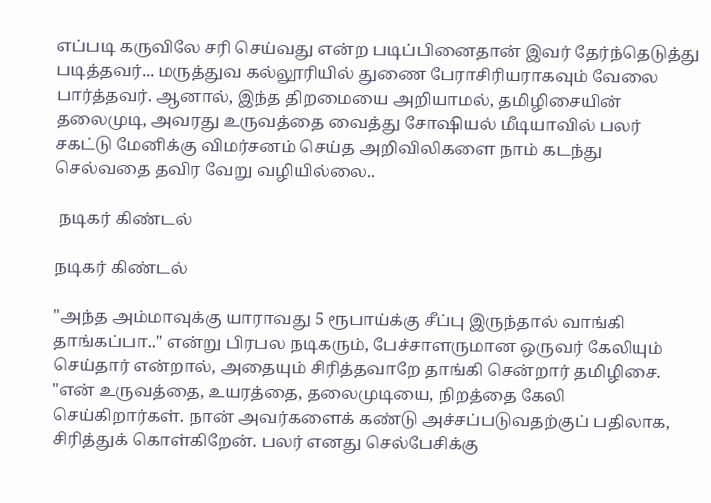எப்படி கருவிலே சரி செய்வது என்ற படிப்பினைதான் இவர் தேர்ந்தெடுத்து படித்தவர்... மருத்துவ கல்லூரியில் துணை பேராசிரியராகவும் வேலை பார்த்தவர். ஆனால், இந்த திறமையை அறியாமல், தமிழிசையின் தலைமுடி, அவரது உருவத்தை வைத்து சோஷியல் மீடியாவில் பலர் சகட்டு மேனிக்கு விமர்சனம் செய்த அறிவிலிகளை நாம் கடந்து செல்வதை தவிர வேறு வழியில்லை..

 நடிகர் கிண்டல்

நடிகர் கிண்டல்

"அந்த அம்மாவுக்கு யாராவது 5 ரூபாய்க்கு சீப்பு இருந்தால் வாங்கி தாங்கப்பா.." என்று பிரபல நடிகரும், பேச்சாளருமான ஒருவர் கேலியும் செய்தார் என்றால், அதையும் சிரித்தவாறே தாங்கி சென்றார் தமிழிசை. "என் உருவத்தை, உயரத்தை, தலைமுடியை, நிறத்தை கேலி செய்கிறார்கள். நான் அவர்களைக் கண்டு அச்சப்படுவதற்குப் பதிலாக, சிரித்துக் கொள்கிறேன். பலர் எனது செல்பேசிக்கு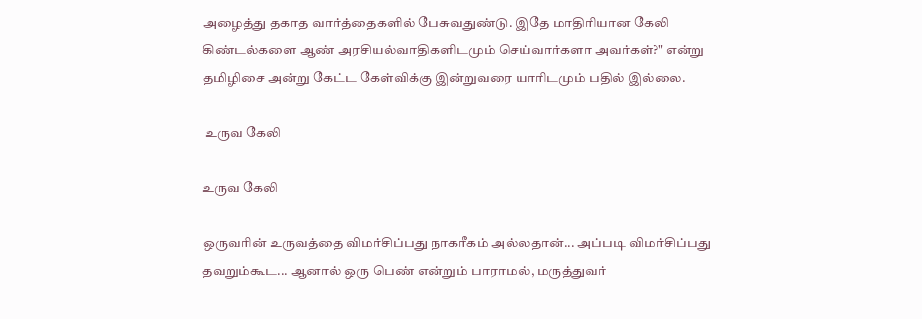அழைத்து தகாத வார்த்தைகளில் பேசுவதுண்டு. இதே மாதிரியான கேலி கிண்டல்களை ஆண் அரசியல்வாதிகளிடமும் செய்வார்களா அவர்கள்?" என்று தமிழிசை அன்று கேட்ட கேள்விக்கு இன்றுவரை யாரிடமும் பதில் இல்லை.

 உருவ கேலி

உருவ கேலி

ஒருவரின் உருவத்தை விமர்சிப்பது நாகரீகம் அல்லதான்... அப்படி விமர்சிப்பது தவறும்கூட... ஆனால் ஒரு பெண் என்றும் பாராமல், மருத்துவர்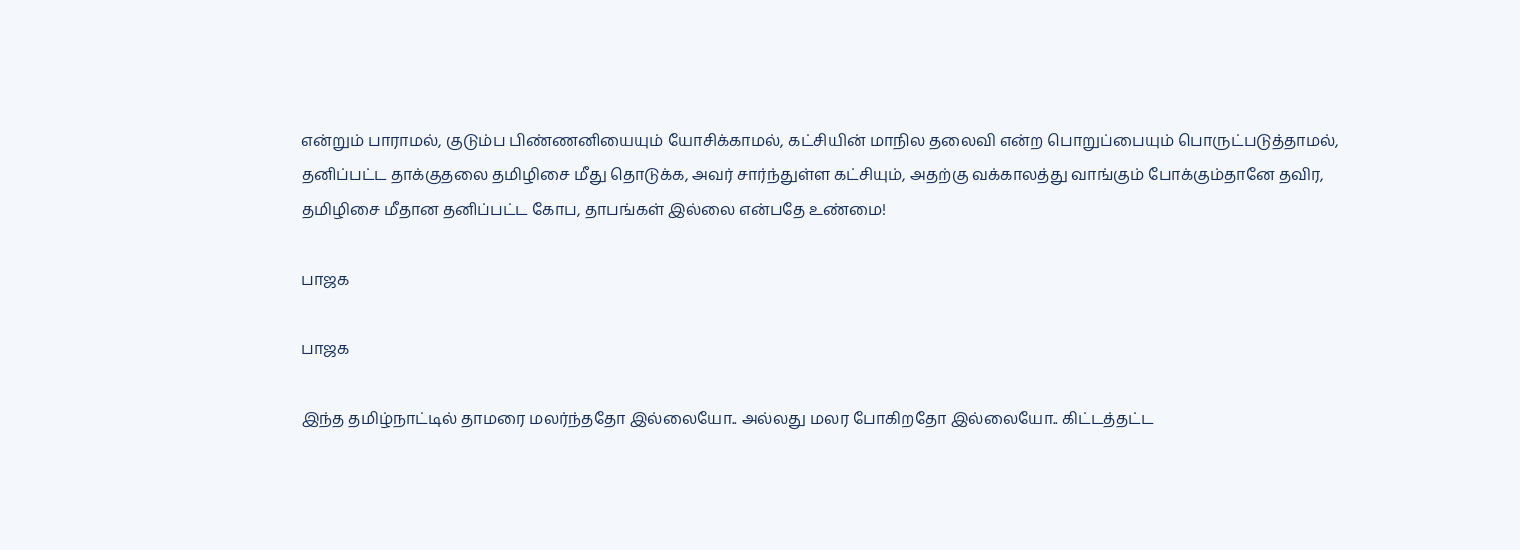என்றும் பாராமல், குடும்ப பிண்ணனியையும் யோசிக்காமல், கட்சியின் மாநில தலைவி என்ற பொறுப்பையும் பொருட்படுத்தாமல், தனிப்பட்ட தாக்குதலை தமிழிசை மீது தொடுக்க, அவர் சார்ந்துள்ள கட்சியும், அதற்கு வக்காலத்து வாங்கும் போக்கும்தானே தவிர, தமிழிசை மீதான தனிப்பட்ட கோப, தாபங்கள் இல்லை என்பதே உண்மை!

பாஜக

பாஜக

இந்த தமிழ்நாட்டில் தாமரை மலர்ந்ததோ இல்லையோ.. அல்லது மலர போகிறதோ இல்லையோ.. கிட்டத்தட்ட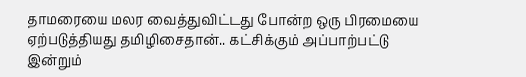தாமரையை மலர வைத்துவிட்டது போன்ற ஒரு பிரமையை ஏற்படுத்தியது தமிழிசைதான்.. கட்சிக்கும் அப்பாற்பட்டு இன்றும்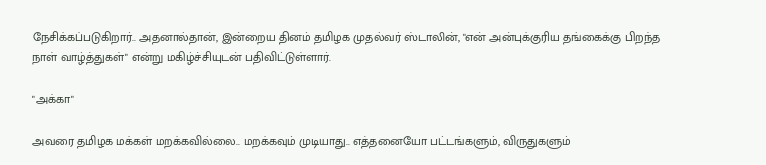நேசிக்கப்படுகிறார்.. அதனால்தான், இன்றைய தினம் தமிழக முதல்வர் ஸ்டாலின், "என் அன்புக்குரிய தங்கைக்கு பிறந்த நாள் வாழ்த்துகள்" என்று மகிழ்ச்சியுடன் பதிவிட்டுள்ளார்.

"அக்கா"

அவரை தமிழக மக்கள் மறக்கவில்லை.. மறக்கவும் முடியாது.. எத்தனையோ பட்டங்களும், விருதுகளும்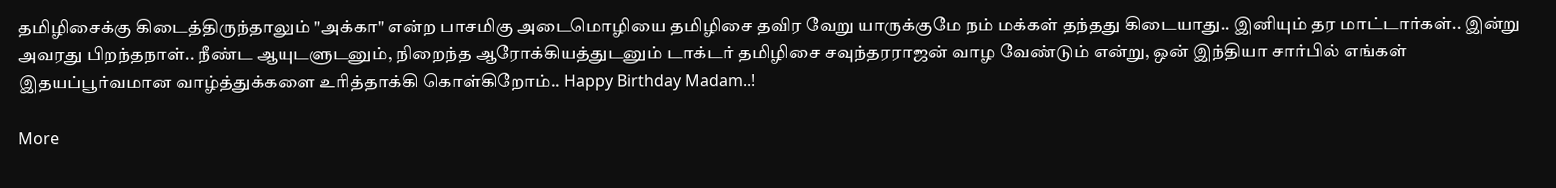தமிழிசைக்கு கிடைத்திருந்தாலும் "அக்கா" என்ற பாசமிகு அடைமொழியை தமிழிசை தவிர வேறு யாருக்குமே நம் மக்கள் தந்தது கிடையாது.. இனியும் தர மாட்டார்கள்.. இன்று அவரது பிறந்தநாள்.. நீண்ட ஆயுடளுடனும், நிறைந்த ஆரோக்கியத்துடனும் டாக்டர் தமிழிசை சவுந்தரராஜன் வாழ வேண்டும் என்று, ஒன் இந்தியா சார்பில் எங்கள் இதயப்பூர்வமான வாழ்த்துக்களை உரித்தாக்கி கொள்கிறோம்.. Happy Birthday Madam..!

More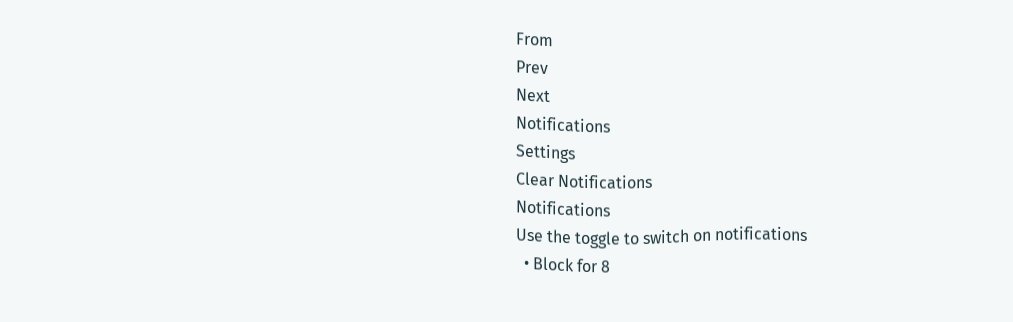From
Prev
Next
Notifications
Settings
Clear Notifications
Notifications
Use the toggle to switch on notifications
  • Block for 8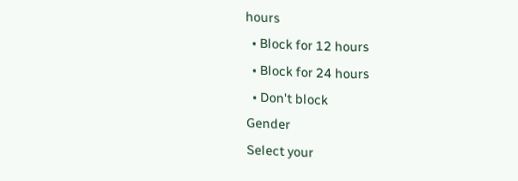hours
  • Block for 12 hours
  • Block for 24 hours
  • Don't block
Gender
Select your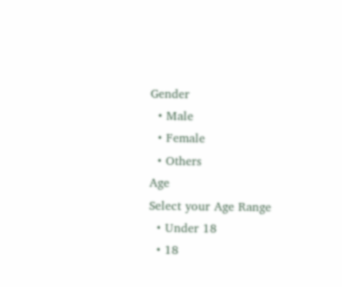Gender
  • Male
  • Female
  • Others
Age
Select your Age Range
  • Under 18
  • 18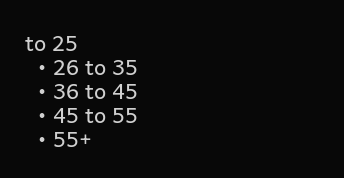to 25
  • 26 to 35
  • 36 to 45
  • 45 to 55
  • 55+